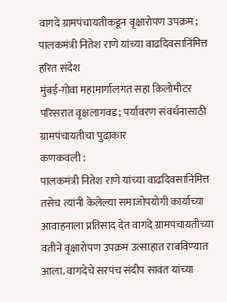वागदे ग्रामपंचायतीकडून वृक्षारोपण उपक्रम; पालकमंत्री नितेश राणे यांच्या वाढदिवसानिमित्त हरित संदेश
मुंबई-गोवा महामार्गालगत सहा किलोमीटर परिसरात वृक्षलागवड; पर्यावरण संवर्धनासाठी ग्रामपंचायतीचा पुढाकार
कणकवली :
पालकमंत्री नितेश राणे यांच्या वाढदिवसानिमित्त तसेच त्यांनी केलेल्या समाजोपयोगी कार्याच्या आवाहनाला प्रतिसाद देत वागदे ग्रामपंचायतीच्या वतीने वृक्षारोपण उपक्रम उत्साहात राबविण्यात आला. वागदेचे सरपंच संदीप सावंत यांच्या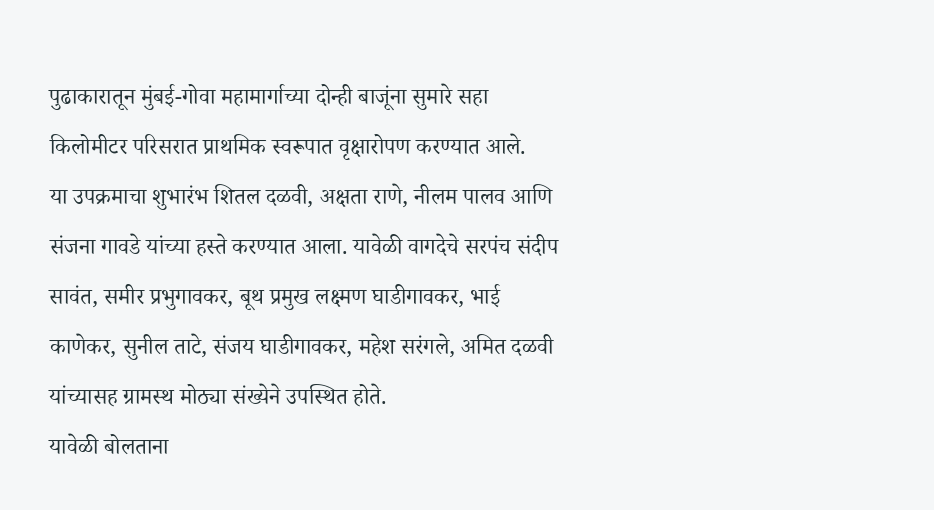पुढाकारातून मुंबई-गोवा महामार्गाच्या दोन्ही बाजूंना सुमारे सहा किलोमीटर परिसरात प्राथमिक स्वरूपात वृक्षारोपण करण्यात आले.
या उपक्रमाचा शुभारंभ शितल दळवी, अक्षता राणे, नीलम पालव आणि संजना गावडे यांच्या हस्ते करण्यात आला. यावेळी वागदेचे सरपंच संदीप सावंत, समीर प्रभुगावकर, बूथ प्रमुख लक्ष्मण घाडीगावकर, भाई काणेकर, सुनील ताटे, संजय घाडीगावकर, महेश सरंगले, अमित दळवी यांच्यासह ग्रामस्थ मोठ्या संख्येने उपस्थित होते.
यावेळी बोलताना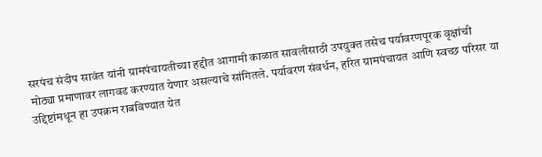सरपंच संदीप सावंत यांनी ग्रामपंचायतीच्या हद्दीत आगामी काळात सावलीसाठी उपयुक्त तसेच पर्यावरणपूरक वृक्षांची मोठ्या प्रमाणावर लागवड करण्यात येणार असल्याचे सांगितले. पर्यावरण संवर्धन, हरित ग्रामपंचायत आणि स्वच्छ परिसर या उद्दिष्टांमधून हा उपक्रम राबविण्यात येत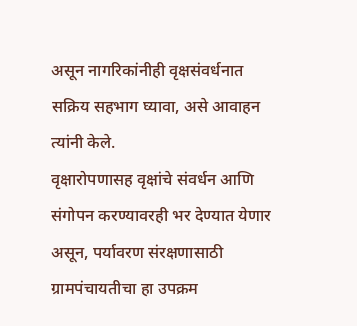असून नागरिकांनीही वृक्षसंवर्धनात सक्रिय सहभाग घ्यावा, असे आवाहन त्यांनी केले.
वृक्षारोपणासह वृक्षांचे संवर्धन आणि संगोपन करण्यावरही भर देण्यात येणार असून, पर्यावरण संरक्षणासाठी ग्रामपंचायतीचा हा उपक्रम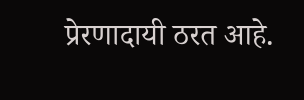प्रेरणादायी ठरत आहे.